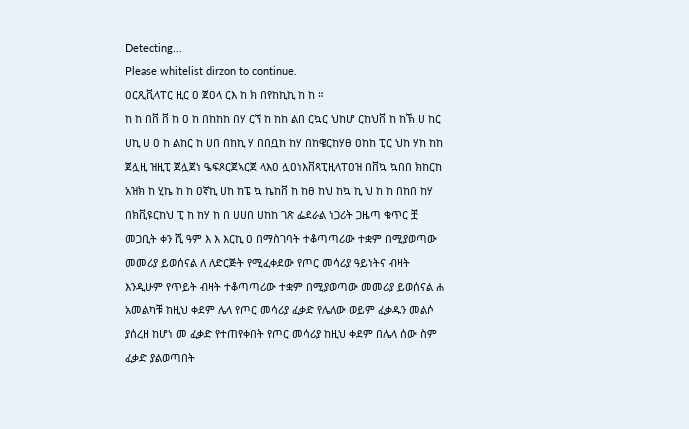Detecting...
Please whitelist dirzon to continue.
ዐርጺቪላፐር ዚር ዐ ጀዐላ ርእ ከ ክ በየከኪኪ ከ ከ ።
ከ ከ በቨ ቨ ከ ዐ ከ በከከከ በሃ ርኘ ከ ከከ ልበ ርኳር ህከሆ ርከህቨ ከ ከኽ ሀ ከር ሀኪ ሀ ዐ ከ ልከር ከ ሀበ በከኪ ሃ በበቧከ ከሃ በከዌርከሃፀ ዐከከ ፒር ህከ ሃከ ከከ ጀሏዚ ዝዚፒ ጀሏጀነ ዔፍጾርጀኣርጀ ላእዐ ሏዐነእቨጻፒዚላፐዐዝ በቨኳ ኳበበ ክከርከ አዝክ ከ ሂኬ ከ ከ ዐኛኪ ሀከ ከፔ ኳ ኬከቨ ከ ከፀ ከህ ከኳ ኪ ህ ከ ከ በከበ ከሃ በክቪዩርከህ ፒ ከ ከሃ ከ በ ሀሀበ ሀከከ ገጽ ፌደራል ነጋሪት ጋዜጣ ቁጥር ቿ መጋቢት ቀን ሺ ዓም እ እ እርኪ ዐ በማስገባት ተቆጣጣሪው ተቋም በሚያወጣው መመሪያ ይወሰናል ለ ለድርጅት የሚፈቀደው የጦር መሳሪያ ዓይነትና ብዛት እንዲሁም የጥይት ብዛት ተቆጣጣሪው ተቋም በሚያወጣው መመሪያ ይወሰናል ሐ አመልካቹ ከዚህ ቀደም ሌላ የጦር መሳሪያ ፈቃድ የሌለው ወይም ፈቃዱን መልሶ ያሰረዘ ከሆነ መ ፈቃድ የተጠየቀበት የጦር መሳሪያ ከዚህ ቀደም በሌላ ሰው ስም ፈቃድ ያልወጣበት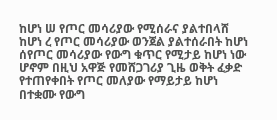ከሆነ ሠ የጦር መሳሪያው የሚሰራና ያልተበላሸ ከሆነ ረ የጦር መሳሪያው ወንጀል ያልተሰራበት ከሆነ ሰየጦር መሳሪያው የውግ ቁጥር የሚታይ ከሆነ ነው ሆኖም በዚህ አዋጅ የመሸጋገሪያ ጊዜ ወቅት ፈቃድ የተጠየቀበት የጦር መለያው የማይታይ ከሆነ በተቋሙ የውግ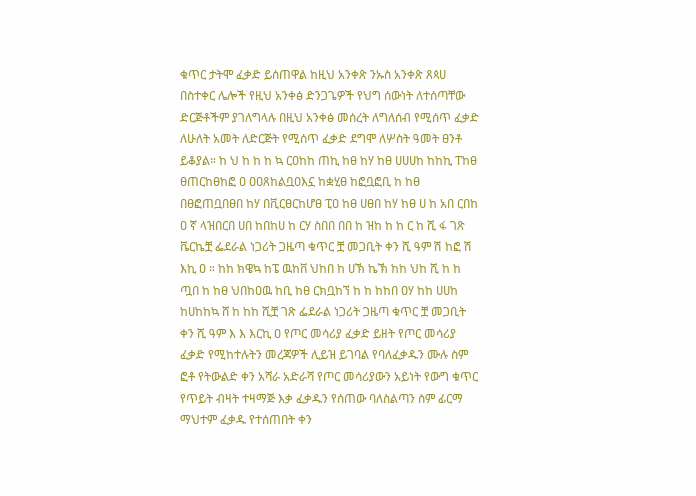ቁጥር ታትሞ ፈቃድ ይሰጠዋል ከዚህ አንቀጽ ንኡስ አንቀጽ ጸጳሀ በስተቀር ሌሎች የዚህ አንቀፅ ድንጋጌዎች የህግ ሰውነት ለተሰጣቸው ድርጅቶችም ያገለግላሉ በዚህ አንቀፅ መሰረት ለግለሰብ የሚሰጥ ፈቃድ ለሁለት አመት ለድርጅት የሚሰጥ ፈቃድ ደግሞ ለሦስት ዓመት ፀንቶ ይቆያል። ከ ህ ከ ከ ከ ኳ ርዐከከ ጠኪ ከፀ ከሃ ከፀ ሀሀሀከ ከከኪ ፐከፀ ፀጠርከፀከፎ ዐ ዐዐጸከልቧዐእኗ ከቋሂፀ ከፎቧፎቢ ከ ከፀ በፀፎጠቧበፀበ ከሃ በቪርፀርከሆፀ ፒዐ ከፀ ሀፀበ ከሃ ከፀ ሀ ከ አበ ርበከ ዐ ኛ ላዝበርበ ሀበ ከበከሀ ከ ርሃ ስበበ በበ ከ ዝከ ከ ከ ር ከ ሺ ፋ ገጽ ቬርኬቿ ፌደራል ነጋሪት ጋዜጣ ቁጥር ቿ መጋቢት ቀን ሺ ዓም ሽ ከፎ ሽ እኪ ዐ ። ከከ ክዌኳ ከፔ ዉከቨ ህከበ ከ ሀኽ ኬኽ ከከ ህከ ሺ ከ ከ ጧበ ከ ከፀ ህበከዐዉ ከቢ ከፀ ርክቧከኘ ከ ከ ከከበ ዐሃ ከከ ሀሀከ ከሀከከኳ ሸ ከ ከከ ሺቿ ገጽ ፌደራል ነጋሪት ጋዜጣ ቁጥር ቿ መጋቢት ቀን ሺ ዓም እ እ እርኪ ዐ የጦር መሳሪያ ፈቃድ ይዘት የጦር መሳሪያ ፈቃድ የሚከተሉትን መረጃዎች ሊይዝ ይገባል የባለፈቃዱን ሙሉ ስም ፎቶ የትውልድ ቀን አሻራ አድራሻ የጦር መሳሪያውን አይነት የውግ ቁጥር የጥይት ብዛት ተዛማጅ እቃ ፈቃዱን የሰጠው ባለስልጣን ስም ፊርማ ማህተም ፈቃዱ የተሰጠበት ቀን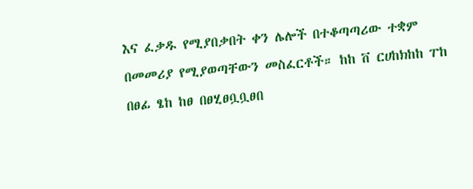እና ፈቃዱ የሚያበቃበት ቀን ሌሎች በተቆጣጣሪው ተቋም በመመሪያ የሚያወጣቸውን መስፈርቶች። ከከ ቨ ርሀከክከከ ፐከ በፀፊ ፄከ ከፀ በፀሂፀቧቧፀበ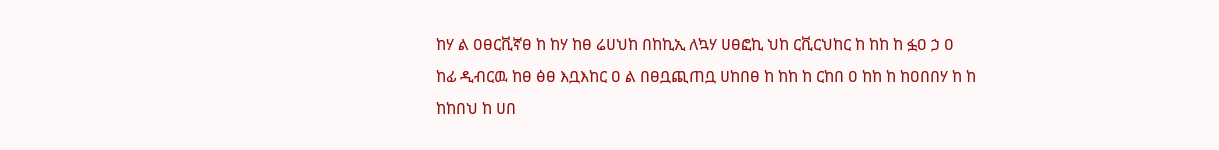ከሃ ል ዐፀርቪኛፀ ከ ከሃ ከፀ ሬሀህከ በከኪኢ ለኳሃ ሀፀፎኪ ህከ ርቪርህከር ከ ከከ ከ ፏዐ ኃ ዐ ከፊ ዲብርዉ ከፀ ፅፀ እቧእከር ዐ ል በፀቧጪጠቧ ሀከበፀ ከ ከከ ከ ርከበ ዐ ከከ ከ ከዐበበሃ ከ ከ ከከበህ ከ ሀበ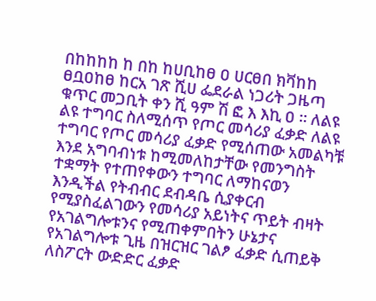በከከከከ ከ በከ ከሀቢከፀ ዐ ሀርፀበ ክቫከከ ፀቧዐከፀ ከርአ ገጽ ሺሀ ፌደራል ነጋሪት ጋዜጣ ቁጥር መጋቢት ቀን ሺ ዓም ሽ ፎ እ እኪ ዐ ። ለልዩ ልዩ ተግባር ስለሚሰጥ የጦር መሳሪያ ፈቃድ ለልዩ ተግባር የጦር መሳሪያ ፈቃድ የሚሰጠው አመልካቹ እንደ አግባብነቱ ከሚመለከታቸው የመንግስት ተቋማት የተጠየቀውን ተግባር ለማከናወን እንዲችል የትብብር ደብዳቤ ሲያቀርብ የሚያስፈልገውን የመሳሪያ አይነትና ጥይት ብዛት የአገልግሎቱንና የሚጠቀምበትን ሁኔታና የአገልግሎቱ ጊዜ በዝርዝር ገልፆ ፈቃድ ሲጠይቅ ለስፖርት ውድድር ፈቃድ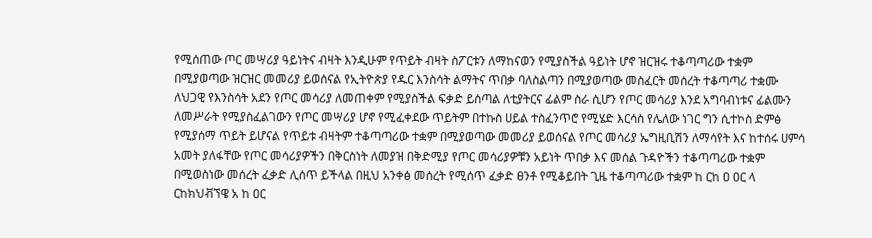የሚሰጠው ጦር መሣሪያ ዓይነትና ብዛት እንዲሁም የጥይት ብዛት ስፖርቱን ለማከናወን የሚያስችል ዓይነት ሆኖ ዝርዝሩ ተቆጣጣሪው ተቋም በሚያወጣው ዝርዝር መመሪያ ይወሰናል የኢትዮጵያ የዱር እንስሳት ልማትና ጥበቃ ባለስልጣን በሚያወጣው መስፈርት መሰረት ተቆጣጣሪ ተቋሙ ለህጋዊ የእንስሳት አደን የጦር መሳሪያ ለመጠቀም የሚያስችል ፍቃድ ይሰጣል ለቲያትርና ፊልም ስራ ሲሆን የጦር መሳሪያ እንደ አግባብነቱና ፊልሙን ለመሥራት የሚያስፈልገውን የጦር መሣሪያ ሆኖ የሚፈቀደው ጥይትም በተኩስ ሀይል ተስፈንጥሮ የሚሄድ እርሳስ የሌለው ነገር ግን ሲተኮስ ድምፅ የሚያሰማ ጥይት ይሆናል የጥይቱ ብዛትም ተቆጣጣሪው ተቋም በሚያወጣው መመሪያ ይወሰናል የጦር መሳሪያ ኤግዚቢሽን ለማሳየት እና ከተሰሩ ሀምሳ አመት ያለፋቸው የጦር መሳሪያዎችን በቅርስነት ለመያዝ በቅድሚያ የጦር መሳሪያዎቹን አይነት ጥበቃ እና መሰል ጉዳዮችን ተቆጣጣሪው ተቋም በሚወስነው መሰረት ፈቃድ ሊሰጥ ይችላል በዚህ አንቀፅ መሰረት የሚሰጥ ፈቃድ ፀንቶ የሚቆይበት ጊዜ ተቆጣጣሪው ተቋም ከ ርከ ዐ ዐር ላ ርከክህቭኘዌ አ ከ ዐር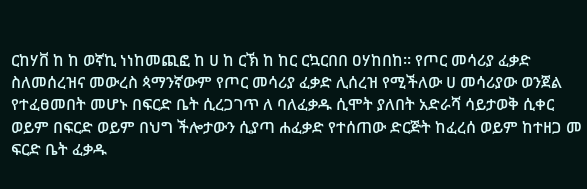ርከሃቨ ከ ከ ወኛኪ ነነከመጪፎ ከ ሀ ከ ርኽ ከ ከር ርኳርበበ ዐሃከበከ። የጦር መሳሪያ ፈቃድ ስለመሰረዝና መውረስ ጳማንኛውም የጦር መሳሪያ ፈቃድ ሊሰረዝ የሚችለው ሀ መሳሪያው ወንጀል የተፈፀመበት መሆኑ በፍርድ ቤት ሲረጋገጥ ለ ባለፈቃዱ ሲሞት ያለበት አድራሻ ሳይታወቅ ሲቀር ወይም በፍርድ ወይም በህግ ችሎታውን ሲያጣ ሐፈቃድ የተሰጠው ድርጅት ከፈረሰ ወይም ከተዘጋ መ ፍርድ ቤት ፈቃዱ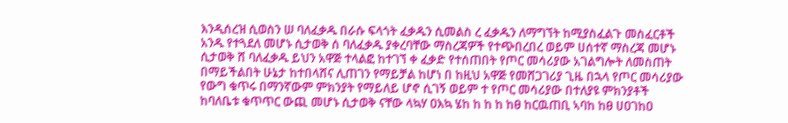እንዲሰረዝ ሲወስን ሠ ባለፈቃዱ በራሱ ፍላጎት ፈቃዱን ሲመልስ ረ ፈቃዱን ለማግኘት ከሚያስፈልጉ መስፈርቶች አንዱ የተጓደለ መሆኑ ሲታወቅ ሰ ባለፈቃዱ ያቀረባቸው ማስረጃዎች የተጭበረበረ ወይም ሀሰተኛ ማስረጃ መሆኑ ሲታወቅ ሸ ባለፈቃዱ ይህን አዋጅ ተላልፎ ከተገኘ ቀ ፈቃድ የተሰጠበት የጦር መሳሪያው አገልግሎት ለመስጠት በማይችልበት ሁኔታ ከተበላሸና ሊጠገን የማይቻል ከሆነ በ ከዚህ አዋጅ የመሸጋገሪያ ጊዜ በኋላ የጦር መሳሪያው የውግ ቁጥሩ በማንኛውም ምክንያት የማይለይ ሆኖ ሲገኝ ወይም ተ የጦር መሳሪያው በተለያዩ ምክንያቶች ከባለቤቱ ቁጥጥር ውጪ መሆኑ ሲታወቅ ናቸው ላኳሃ ዐእኳ ሄከ ከ ከ ከ ከፀ ከርዉጠቢ ኣባከ ከፀ ሀዐገከዐ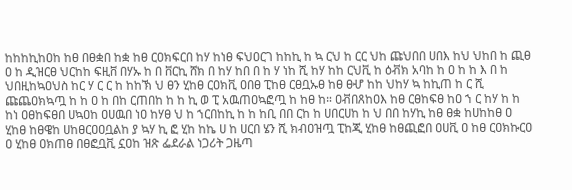ከከከኪከዐከ ከፀ በፀቋበ ከቋ ከፀ ርዐክፍርበ ከሃ ከነፀ ፍህዐርገ ከከኪ ከ ኳ ርህ ከ ርር ህከ ጩህበበ ሀበእ ከህ ህከበ ከ ጪፀ ዐ ከ ዲዝርፀ ህርከከ ፍዚቨ በሃኡ ከ በ ቨርኪ ሸክ በ ከሃ ከበ በ ከ ሃ ነከ ሺ ከሃ ከከ ርህቪ ከ ዕቭክ አባከ ከ ዐ ከ ከ እ በ ከ ህበዚከኳዐህስ ከር ሃ ር ር ከ ከከኽ ህ ፀን ሂከፀ ርዐክቪ ዐበፀ ፒከፀ ርፀቧኡፀ ከፀ ፀሇ ከከ ህከሃ ኳ ከኪጠ ከ ር ሺ ጩጨዐክኳጧ ከ ከ ዐ ከ በከ ርጠበከ ከ ከ ኪ ወ ፒ አዉጠዐኳፎጧ ከ ከፀ ከ። ዐቭበጸከዐእ ከፀ ርፀከፍፀ ከዐ ኀ ር ከሃ ከ ከ ከነ ዐፀከፍፀበ ሀኳዐከ ዐሀዉበ ነዐ ከሃፀ ህ ከ ኀርበከኪ ከ ከ ከቢ በበ ርከ ከ ሀበርሀከ ከ ህ በበ ከሃኪ ከፀ ፀቋ ከሀከከፀ ዐ ሂከፀ ከፀዌከ ሀከፀርዐዐቧልከ ያ ኳሃ ኪ ፎ ሂከ ከኬ ሀ ከ ሀርበ ሄን ሺ ክብዐዝጧ ፒከጂ ሂከፀ ከፀጪፎበ ዐሀቪ ዐ ከፀ ርዐክኩርዐ ዐ ሂከፀ ዐክጠፀ በፀፎቧቪ ኗዐከ ዝጽ ፌደራል ነጋሪት ጋዜጣ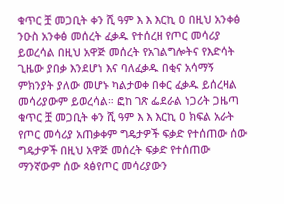ቁጥር ቿ መጋቢት ቀን ሺ ዓም እ እ እርኪ ዐ በዚህ አንቀፅ ንዑስ አንቀፅ መሰረት ፈቃዱ የተሰረዘ የጦር መሳሪያ ይወረሳል በዚህ አዋጅ መሰረት የአገልግሎትና የእድሳት ጊዜው ያበቃ እንደሆነ እና ባለፈቃዱ በቂና አሳማኝ ምክንያት ያለው መሆኑ ካልታወቀ በቀር ፈቃዱ ይሰረዛል መሳሪያውም ይወረሳል። ፎከ ገጽ ፌደራል ነጋሪት ጋዜጣ ቁጥር ቿ መጋቢት ቀን ሺ ዓም እ እ እርኪ ዐ ክፍል አራት የጦር መሳሪያ አጠቃቀም ግዴታዎች ፍቃድ የተሰጠው ሰው ግዴታዎች በዚህ አዋጅ መሰረት ፍቃድ የተሰጠው ማንኛውም ሰው ጳፅየጦር መሳሪያውን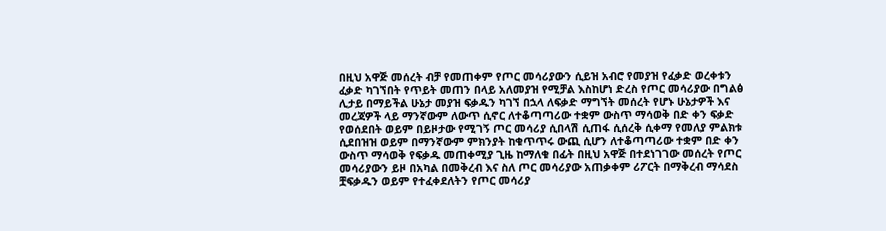በዚህ አዋጅ መሰረት ብቻ የመጠቀም የጦር መሳሪያውን ሲይዝ አብሮ የመያዝ የፈቃድ ወረቀቱን ፈቃድ ካገኘበት የጥይት መጠን በላይ አለመያዝ የሚቻል እስከሆነ ድረስ የጦር መሳሪያው በግልፅ ሊታይ በማይችል ሁኔታ መያዝ ፍቃዱን ካገኘ በኋላ ለፍቃድ ማግኘት መሰረት የሆኑ ሁኔታዎች እና መረጃዎች ላይ ማንኛውም ለውጥ ሲኖር ለተቆጣጣሪው ተቋም ውስጥ ማሳወቅ በድ ቀን ፍቃድ የወሰደበት ወይም በይዞታው የሚገኝ ጦር መሳሪያ ሲበላሽ ሲጠፋ ሲሰረቅ ሲቀማ የመለያ ምልክቱ ሲደበዝዝ ወይም በማንኛውም ምክንያት ከቁጥጥሩ ውጪ ሲሆን ለተቆጣጣሪው ተቋም በድ ቀን ውስጥ ማሳወቅ የፍቃዱ መጠቀሚያ ጊዜ ከማለቁ በፊት በዚህ አዋጅ በተደነገገው መሰረት የጦር መሳሪያውን ይዞ በአካል በመቅረብ እና ስለ ጦር መሳሪያው አጠቃቀም ሪፖርት በማቅረብ ማሳደስ ቿፍቃዱን ወይም የተፈቀደለትን የጦር መሳሪያ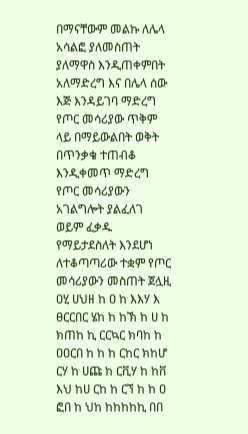በማናቸውም መልኩ ለሌላ አሳልፎ ያለመስጠት ያለማዋስ እንዲጠቀምበት አለማድረግ እና በሌላ ሰው እጅ እንዳይገባ ማድረግ የጦር መሳሪያው ጥቅም ላይ በማይውልበት ወቅት በጥንቃቄ ተጠብቆ እንዲቀመጥ ማድረግ የጦር መሳሪያውን አገልግሎት ያልፈለገ ወይም ፈቃዱ የማይታደስለት እንደሆነ ለተቆጣጣሪው ተቋም የጦር መሳሪያውን መስጠት ጀሏዚ ዐሂ ሀህዘ ከ ዐ ከ እእሃ እ ፀርርበር ሄከ ከ ከኽ ከ ሀ ከ ክጠከ ኪ ርርኳር ክባከ ከ ዐዐርበ ከ ከ ከ ርከር ክከሆ ርሃ ከ ሀጩ ከ ርቪሃ ከ ከቨ እህ ከሀ ርከ ከ ርኘ ከ ከ ዐ ፎበ ከ ህከ ከከከከኪ በበ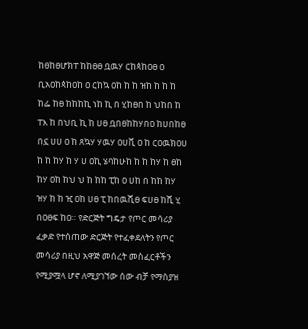ከፀከፀሆክፐ ከከፀፀ ቧዉሃ ርከጳከዐፀ ዐ ቢአዐከጳከዐከ ዐ ርከኳ ዐከ ከ ከ ዝከ ከ ከ ከ ከፌ ከፀ ከከከኪ ነከ ኪ በ ሂከፀበ ከ ህከበ ከ ፐእ ከ በህቢ ኪ ከ ሀፀ ቧበፀከከሃበዐ ከሀበከፀ በኗ ሀሀ ዐ ከ ጸኳሃ ሃዉሃ ዐሀቪ ዐ ከ ርዐዉክዐሀ ከ ከ ከሃ ከ ሃ ሀ ዐኪ ሄባከሁከ ከ ከ ከሃ ከ ፀከ ከሃ ዐከ ከህ ህ ከ ከከ ፒከ ዐ ሀከ በ ከከ ከሃ ዝሃ ከ ከ ዢ ዐከ ሀፀ ፒ ከበዉሺፀ ፍሀፀ ከሺ ሂ በዐፀፍ ከዐ። የድርጅት ግዴታ የጦር መሳሪያ ፈቃድ የተሰጠው ድርጅት የተፈቀደለትን የጦር መሳሪያ በዚህ አዋጅ መሰረት መስፈርቶችን የሚያሟላ ሆኖ ለሚያገኘው ሰው ብቻ የማስያዝ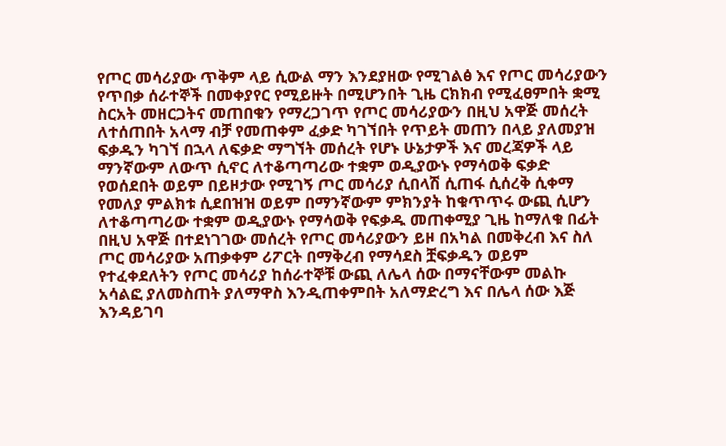የጦር መሳሪያው ጥቅም ላይ ሲውል ማን እንደያዘው የሚገልፅ እና የጦር መሳሪያውን የጥበቃ ሰራተኞች በመቀያየር የሚይዙት በሚሆንበት ጊዜ ርክክብ የሚፈፀምበት ቋሚ ስርአት መዘርጋትና መጠበቁን የማረጋገጥ የጦር መሳሪያውን በዚህ አዋጅ መሰረት ለተሰጠበት አላማ ብቻ የመጠቀም ፈቃድ ካገኘበት የጥይት መጠን በላይ ያለመያዝ ፍቃዱን ካገኘ በኋላ ለፍቃድ ማግኘት መሰረት የሆኑ ሁኔታዎች እና መረጃዎች ላይ ማንኛውም ለውጥ ሲኖር ለተቆጣጣሪው ተቋም ወዲያውኑ የማሳወቅ ፍቃድ የወሰደበት ወይም በይዞታው የሚገኝ ጦር መሳሪያ ሲበላሽ ሲጠፋ ሲሰረቅ ሲቀማ የመለያ ምልክቱ ሲደበዝዝ ወይም በማንኛውም ምክንያት ከቁጥጥሩ ውጪ ሲሆን ለተቆጣጣሪው ተቋም ወዲያውኑ የማሳወቅ የፍቃዱ መጠቀሚያ ጊዜ ከማለቁ በፊት በዚህ አዋጅ በተደነገገው መሰረት የጦር መሳሪያውን ይዞ በአካል በመቅረብ እና ስለ ጦር መሳሪያው አጠቃቀም ሪፖርት በማቅረብ የማሳደስ ቿፍቃዱን ወይም የተፈቀደለትን የጦር መሳሪያ ከሰራተኞቹ ውጪ ለሌላ ሰው በማናቸውም መልኩ አሳልፎ ያለመስጠት ያለማዋስ እንዲጠቀምበት አለማድረግ እና በሌላ ሰው እጅ እንዳይገባ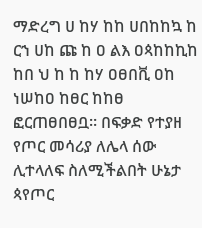ማድረግ ሀ ከሃ ከከ ሀበከከኳ ከ ርኀ ሀከ ጩ ከ ዐ ልእ ዐጳከከኪከ ከበ ህ ከ ከ ከሃ ዐፀበቪ ዐከ ነሠከዐ ከፀር ከከፀ ፎርጠፀበፀቧ። በፍቃድ የተያዘ የጦር መሳሪያ ለሌላ ሰው ሊተላለፍ ስለሚችልበት ሁኔታ ጳየጦር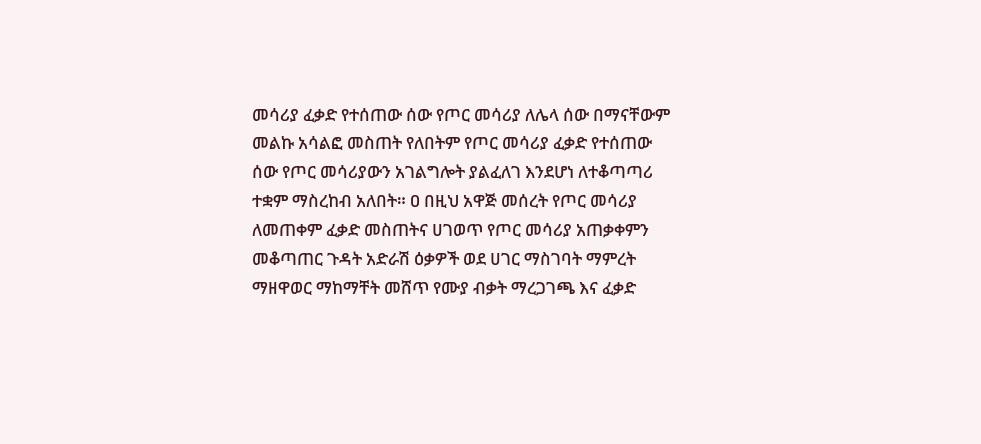መሳሪያ ፈቃድ የተሰጠው ሰው የጦር መሳሪያ ለሌላ ሰው በማናቸውም መልኩ አሳልፎ መስጠት የለበትም የጦር መሳሪያ ፈቃድ የተሰጠው ሰው የጦር መሳሪያውን አገልግሎት ያልፈለገ እንደሆነ ለተቆጣጣሪ ተቋም ማስረከብ አለበት። ዐ በዚህ አዋጅ መሰረት የጦር መሳሪያ ለመጠቀም ፈቃድ መስጠትና ሀገወጥ የጦር መሳሪያ አጠቃቀምን መቆጣጠር ጉዳት አድራሽ ዕቃዎች ወደ ሀገር ማስገባት ማምረት ማዘዋወር ማከማቸት መሸጥ የሙያ ብቃት ማረጋገጫ እና ፈቃድ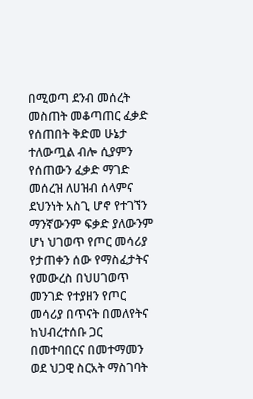በሚወጣ ደንብ መሰረት መስጠት መቆጣጠር ፈቃድ የሰጠበት ቅድመ ሁኔታ ተለውጧል ብሎ ሲያምን የሰጠውን ፈቃድ ማገድ መሰረዝ ለሀዝብ ሰላምና ደህንነት አስጊ ሆኖ የተገኘን ማንኛውንም ፍቃድ ያለውንም ሆነ ህገወጥ የጦር መሳሪያ የታጠቀን ሰው የማስፈታትና የመውረስ በህሀገወጥ መንገድ የተያዘን የጦር መሳሪያ በጥናት በመለየትና ከህብረተሰቡ ጋር በመተባበርና በመተማመን ወደ ህጋዊ ስርአት ማስገባት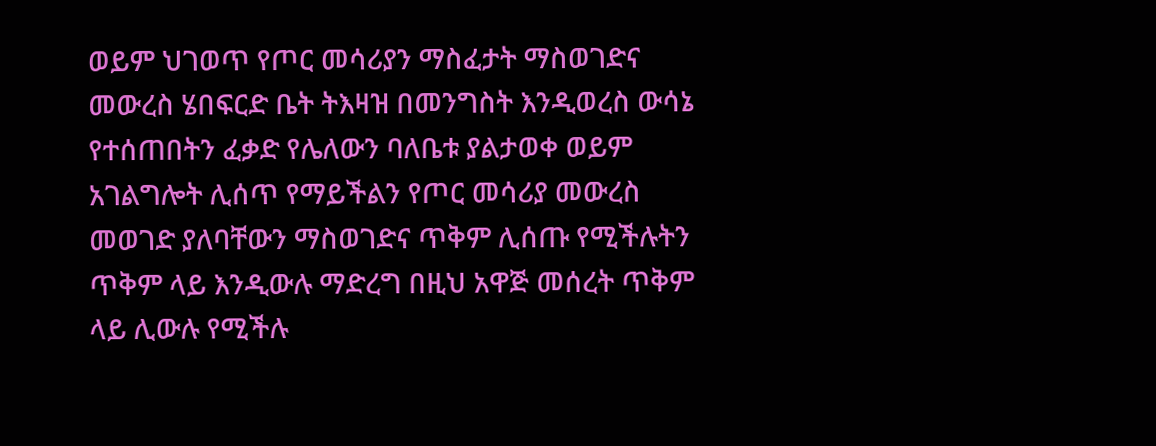ወይም ህገወጥ የጦር መሳሪያን ማስፈታት ማስወገድና መውረስ ሄበፍርድ ቤት ትእዛዝ በመንግስት እንዲወረስ ውሳኔ የተሰጠበትን ፈቃድ የሌለውን ባለቤቱ ያልታወቀ ወይም አገልግሎት ሊሰጥ የማይችልን የጦር መሳሪያ መውረስ መወገድ ያለባቸውን ማስወገድና ጥቅም ሊሰጡ የሚችሉትን ጥቅም ላይ እንዲውሉ ማድረግ በዚህ አዋጅ መሰረት ጥቅም ላይ ሊውሉ የሚችሉ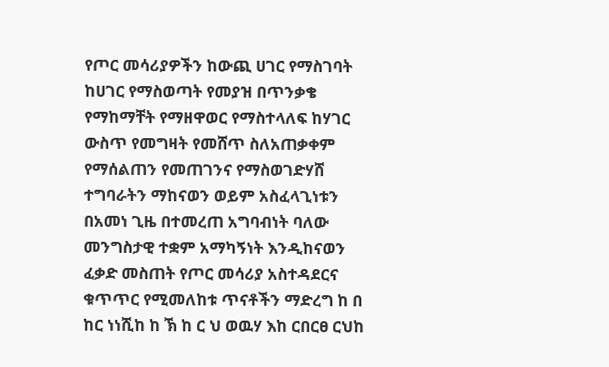የጦር መሳሪያዎችን ከውጪ ሀገር የማስገባት ከሀገር የማስወጣት የመያዝ በጥንቃቄ የማከማቸት የማዘዋወር የማስተላለፍ ከሃገር ውስጥ የመግዛት የመሸጥ ስለአጠቃቀም የማሰልጠን የመጠገንና የማስወገድሃሸ ተግባራትን ማከናወን ወይም አስፈላጊነቱን በአመነ ጊዜ በተመረጠ አግባብነት ባለው መንግስታዊ ተቋም አማካኝነት እንዲከናወን ፈቃድ መስጠት የጦር መሳሪያ አስተዳደርና ቁጥጥር የሚመለከቱ ጥናቶችን ማድረግ ከ በ ከር ነነሺከ ከ ኽ ከ ር ህ ወዉሃ እከ ርበርፀ ርህከ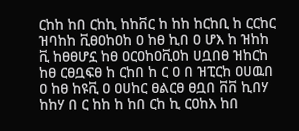ርከከ ከበ ርከኪ ከከቨር ከ ከከ ከርከቢ ከ ርርከር ዝባከከ ቪፀዐከዐከ ዐ ከፀ ኪበ ዐ ሆእ ከ ዝከከ ቪ ከፀፀሆኗ ከፀ ዐርዐከዐቪዐከ ሀቧበፀ ዝከርከ ከፀ ርፀቧፍፀ ከ ርከበ ከ ር ዐ በ ዝፒርከ ዐሀዉበ ዐ ከፀ ከዩቪ ዐ ዐሀከር ፀልርፀ ፀቧበ ቨቨ ኪበሃ ከከሃ በ ር ከከ ከ ከበ ርከ ኪ ርዐከእ ከበ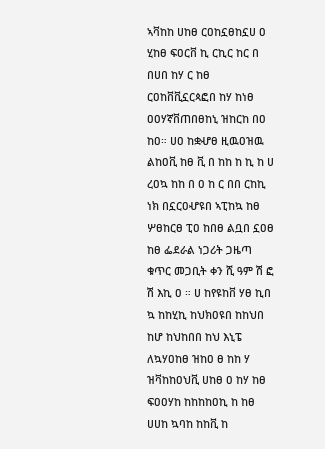ኣቫከከ ሀከፀ ርዐከኗፀከኗሀ ዐ ሂከፀ ፍዐርቨ ኪ ርኪር ከር በ በሀበ ከሃ ር ከፀ ርዐከቨቪኗርጳፎበ ከሃ ከነፀ ዐዐሃኛቨጠበፀከኒ ዝከርከ በዐ ከዐ። ሀዐ ከቋሇፀ ዚዉዐዝዉ ልከዐቪ ከፀ ቪ በ ከከ ከ ኪ ከ ሀ ረዐኳ ከከ በ ዐ ከ ር በበ ርከኪ ነክ በኗርዐሇዩበ ኣፒከኳ ከፀ ሦፀከርፀ ፒዐ ከበፀ ልቧበ ኗዐፀ ከፀ ፌደራል ነጋሪት ጋዜጣ ቁጥር መጋቢት ቀን ሺ ዓም ሽ ፎ ሽ እኪ ዐ ። ሀ ከየዩከቨ ሃፀ ኪበ ኳ ከከሂኪ ከህክዐዩበ ከከህበ ከሆ ከህከበበ ከህ እኒፔ ለኳሃዐከፀ ዝከዐ ፀ ከከ ሃ ዝቫከከዐህቪ ሀከፀ ዐ ከሃ ከፀ ፍዐዐሃከ ከከከከዐኪ ከ ከፀ ሀሀከ ኳባከ ከከቪ ከ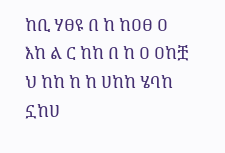ከቢ ሃፀዩ በ ከ ከዐፀ ዐ እከ ል ር ከከ በ ከ ዐ ዐከቿ ህ ከከ ከ ከ ሀከከ ሄባከ ኗከሀ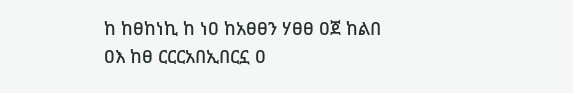ከ ከፀከነኪ ከ ነዐ ከአፀፀን ሃፀፀ ዐጀ ከልበ ዐእ ከፀ ርርርአበኢበርኗ ዐ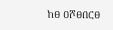ከፀ ዐሾፀበርፀ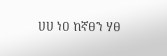ሀሀ ነዐ ከኛፀን ሃፀ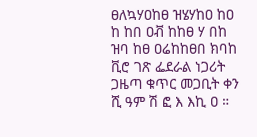ፀለኳሃዐከፀ ዝሄሃከዐ ከዐ ከ ከበ ዐቭ ከከፀ ሃ በከ ዝባ ከፀ ዐሬከከፀበ ክባከ ቪሮ ገጽ ፌደራል ነጋሪት ጋዜጣ ቁጥር መጋቢት ቀን ሺ ዓም ሽ ፎ እ እኪ ዐ ።